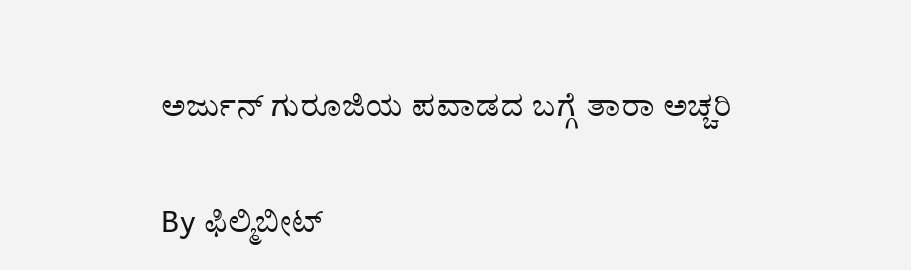ಅರ್ಜುನ್ ಗುರೂಜಿಯ ಪವಾಡದ ಬಗ್ಗೆ ತಾರಾ ಅಚ್ಚರಿ

By ಫಿಲ್ಮಿಬೀಟ್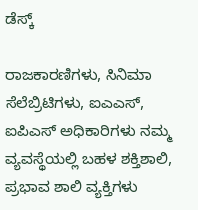ಡೆಸ್ಕ್

ರಾಜಕಾರಣಿಗಳು, ಸಿನಿಮಾ ಸೆಲೆಬ್ರಿಟಿಗಳು, ಐಎಎಸ್, ಐಪಿಎಸ್‌ ಅಧಿಕಾರಿಗಳು ನಮ್ಮ ವ್ಯವಸ್ಥೆಯಲ್ಲಿ ಬಹಳ ಶಕ್ತಿಶಾಲಿ, ಪ್ರಭಾವ ಶಾಲಿ ವ್ಯಕ್ತಿಗಳು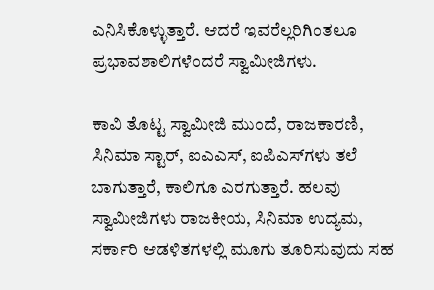ಎನಿಸಿಕೊಳ್ಳುತ್ತಾರೆ. ಆದರೆ ಇವರೆಲ್ಲರಿಗಿಂತಲೂ ಪ್ರಭಾವಶಾಲಿಗಳೆಂದರೆ ಸ್ವಾಮೀಜಿಗಳು.

ಕಾವಿ ತೊಟ್ಟ ಸ್ವಾಮೀಜಿ ಮುಂದೆ, ರಾಜಕಾರಣಿ, ಸಿನಿಮಾ ಸ್ಟಾರ್, ಐಎಎಸ್, ಐಪಿಎಸ್‌ಗಳು ತಲೆ ಬಾಗುತ್ತಾರೆ, ಕಾಲಿಗೂ ಎರಗುತ್ತಾರೆ. ಹಲವು ಸ್ವಾಮೀಜಿಗಳು ರಾಜಕೀಯ, ಸಿನಿಮಾ ಉದ್ಯಮ, ಸರ್ಕಾರಿ ಆಡಳಿತಗಳಲ್ಲಿ ಮೂಗು ತೂರಿಸುವುದು ಸಹ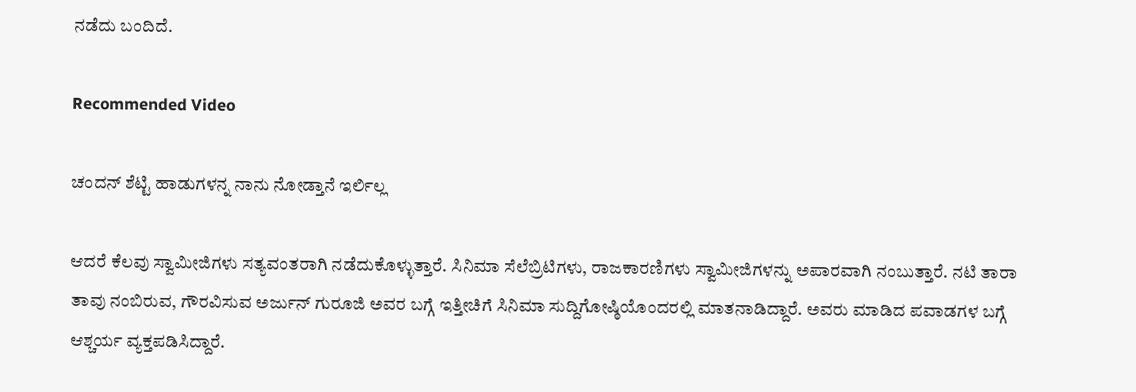ನಡೆದು ಬಂದಿದೆ.

Recommended Video

ಚಂದನ್ ಶೆಟ್ಟಿ ಹಾಡುಗಳನ್ನ ನಾನು ನೋಡ್ತಾನೆ ಇರ್ಲಿಲ್ಲ

ಆದರೆ ಕೆಲವು ಸ್ವಾಮೀಜಿಗಳು ಸತ್ಯವಂತರಾಗಿ ನಡೆದುಕೊಳ್ಳುತ್ತಾರೆ. ಸಿನಿಮಾ ಸೆಲೆಬ್ರಿಟಿಗಳು, ರಾಜಕಾರಣಿಗಳು ಸ್ವಾಮೀಜಿಗಳನ್ನು ಅಪಾರವಾಗಿ ನಂಬುತ್ತಾರೆ. ನಟಿ ತಾರಾ ತಾವು ನಂಬಿರುವ, ಗೌರವಿಸುವ ಅರ್ಜುನ್ ಗುರೂಜಿ ಅವರ ಬಗ್ಗೆ ಇತ್ತೀಚಿಗೆ ಸಿನಿಮಾ ಸುದ್ದಿಗೋಷ್ಠಿಯೊಂದರಲ್ಲಿ ಮಾತನಾಡಿದ್ದಾರೆ. ಅವರು ಮಾಡಿದ ಪವಾಡಗಳ ಬಗ್ಗೆ ಆಶ್ಚರ್ಯ ವ್ಯಕ್ತಪಡಿಸಿದ್ದಾರೆ.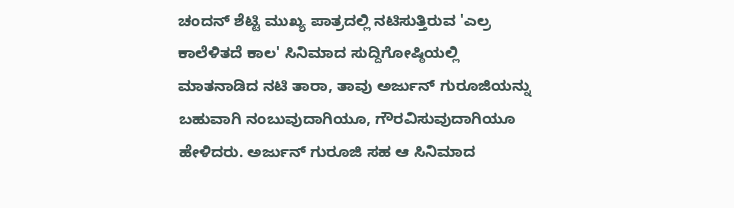ಚಂದನ್ ಶೆಟ್ಟಿ ಮುಖ್ಯ ಪಾತ್ರದಲ್ಲಿ ನಟಿಸುತ್ತಿರುವ 'ಎಲ್ರ ಕಾಲೆಳಿತದೆ ಕಾಲ' ಸಿನಿಮಾದ ಸುದ್ದಿಗೋಷ್ಠಿಯಲ್ಲಿ ಮಾತನಾಡಿದ ನಟಿ ತಾರಾ, ತಾವು ಅರ್ಜುನ್ ಗುರೂಜಿಯನ್ನು ಬಹುವಾಗಿ ನಂಬುವುದಾಗಿಯೂ, ಗೌರವಿಸುವುದಾಗಿಯೂ ಹೇಳಿದರು. ಅರ್ಜುನ್ ಗುರೂಜಿ ಸಹ ಆ ಸಿನಿಮಾದ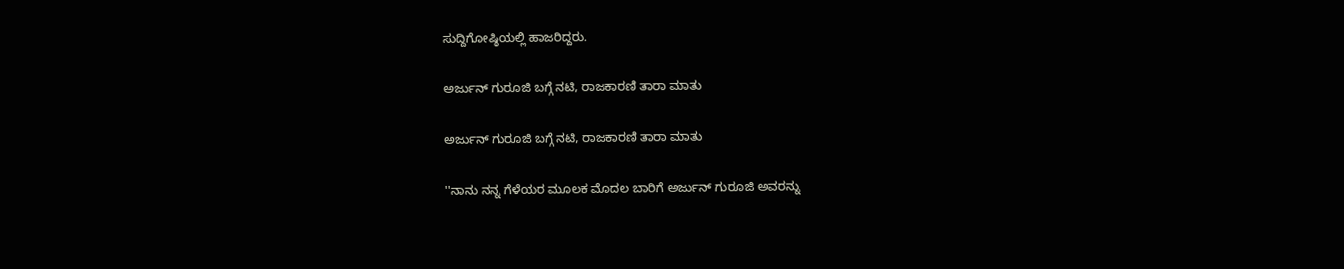ಸುದ್ದಿಗೋಷ್ಠಿಯಲ್ಲಿ ಹಾಜರಿದ್ದರು.

ಅರ್ಜುನ್ ಗುರೂಜಿ ಬಗ್ಗೆ ನಟಿ, ರಾಜಕಾರಣಿ ತಾರಾ ಮಾತು

ಅರ್ಜುನ್ ಗುರೂಜಿ ಬಗ್ಗೆ ನಟಿ, ರಾಜಕಾರಣಿ ತಾರಾ ಮಾತು

''ನಾನು ನನ್ನ ಗೆಳೆಯರ ಮೂಲಕ ಮೊದಲ ಬಾರಿಗೆ ಅರ್ಜುನ್ ಗುರೂಜಿ ಅವರನ್ನು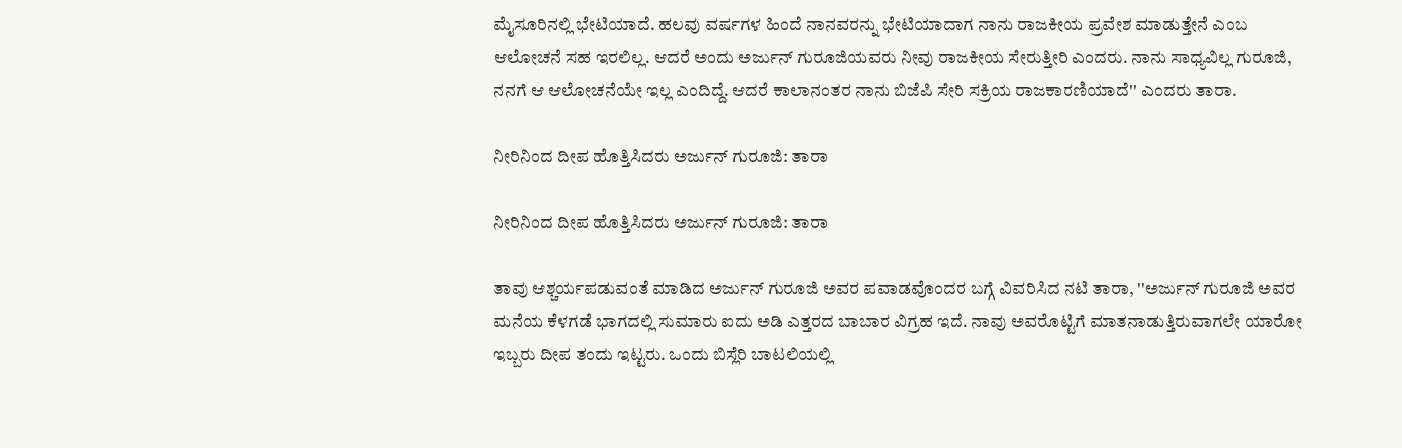ಮೈಸೂರಿನಲ್ಲಿ ಭೇಟಿಯಾದೆ. ಹಲವು ವರ್ಷಗಳ ಹಿಂದೆ ನಾನವರನ್ನು ಭೇಟಿಯಾದಾಗ ನಾನು ರಾಜಕೀಯ ಪ್ರವೇಶ ಮಾಡುತ್ತೇನೆ ಎಂಬ ಆಲೋಚನೆ ಸಹ ಇರಲಿಲ್ಲ. ಆದರೆ ಅಂದು ಅರ್ಜುನ್ ಗುರೂಜಿಯವರು ನೀವು ರಾಜಕೀಯ ಸೇರುತ್ತೀರಿ ಎಂದರು. ನಾನು ಸಾಧ್ಯವಿಲ್ಲ ಗುರೂಜಿ, ನನಗೆ ಆ ಆಲೋಚನೆಯೇ ಇಲ್ಲ ಎಂದಿದ್ದೆ. ಆದರೆ ಕಾಲಾನಂತರ ನಾನು ಬಿಜೆಪಿ ಸೇರಿ ಸಕ್ರಿಯ ರಾಜಕಾರಣಿಯಾದೆ'' ಎಂದರು ತಾರಾ.

ನೀರಿನಿಂದ ದೀಪ ಹೊತ್ತಿಸಿದರು ಅರ್ಜುನ್ ಗುರೂಜಿ: ತಾರಾ

ನೀರಿನಿಂದ ದೀಪ ಹೊತ್ತಿಸಿದರು ಅರ್ಜುನ್ ಗುರೂಜಿ: ತಾರಾ

ತಾವು ಆಶ್ಚರ್ಯಪಡುವಂತೆ ಮಾಡಿದ ಅರ್ಜುನ್ ಗುರೂಜಿ ಅವರ ಪವಾಡವೊಂದರ ಬಗ್ಗೆ ವಿವರಿಸಿದ ನಟಿ ತಾರಾ, ''ಅರ್ಜುನ್ ಗುರೂಜಿ ಅವರ ಮನೆಯ ಕೆಳಗಡೆ ಭಾಗದಲ್ಲಿ ಸುಮಾರು ಐದು ಅಡಿ ಎತ್ತರದ ಬಾಬಾರ ವಿಗ್ರಹ ಇದೆ. ನಾವು ಅವರೊಟ್ಟಿಗೆ ಮಾತನಾಡುತ್ತಿರುವಾಗಲೇ ಯಾರೋ ಇಬ್ಬರು ದೀಪ ತಂದು ಇಟ್ಟರು. ಒಂದು ಬಿಸ್ಲೆರಿ ಬಾಟಲಿಯಲ್ಲಿ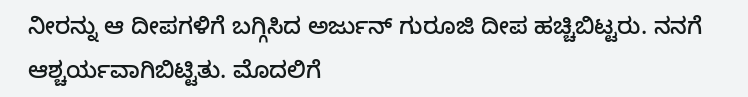ನೀರನ್ನು ಆ ದೀಪಗಳಿಗೆ ಬಗ್ಗಿಸಿದ ಅರ್ಜುನ್ ಗುರೂಜಿ ದೀಪ ಹಚ್ಚಿಬಿಟ್ಟರು. ನನಗೆ ಆಶ್ಚರ್ಯವಾಗಿಬಿಟ್ಟಿತು. ಮೊದಲಿಗೆ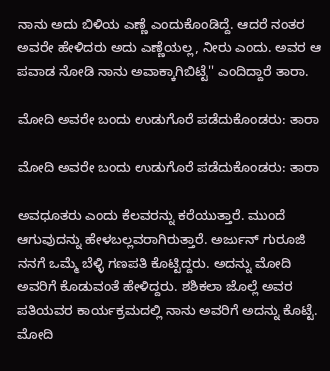ನಾನು ಅದು ಬಿಳಿಯ ಎಣ್ಣೆ ಎಂದುಕೊಂಡಿದ್ದೆ. ಆದರೆ ನಂತರ ಅವರೇ ಹೇಳಿದರು ಅದು ಎಣ್ಣೆಯಲ್ಲ, ನೀರು ಎಂದು. ಅವರ ಆ ಪವಾಡ ನೋಡಿ ನಾನು ಅವಾಕ್ಕಾಗಿಬಿಟ್ಟೆ'' ಎಂದಿದ್ದಾರೆ ತಾರಾ.

ಮೋದಿ ಅವರೇ ಬಂದು ಉಡುಗೊರೆ ಪಡೆದುಕೊಂಡರು: ತಾರಾ

ಮೋದಿ ಅವರೇ ಬಂದು ಉಡುಗೊರೆ ಪಡೆದುಕೊಂಡರು: ತಾರಾ

ಅವಧೂತರು ಎಂದು ಕೆಲವರನ್ನು ಕರೆಯುತ್ತಾರೆ. ಮುಂದೆ ಆಗುವುದನ್ನು ಹೇಳಬಲ್ಲವರಾಗಿರುತ್ತಾರೆ. ಅರ್ಜುನ್ ಗುರೂಜಿ ನನಗೆ ಒಮ್ಮೆ ಬೆಳ್ಳಿ ಗಣಪತಿ ಕೊಟ್ಟಿದ್ದರು. ಅದನ್ನು ಮೋದಿ ಅವರಿಗೆ ಕೊಡುವಂತೆ ಹೇಳಿದ್ದರು. ಶಶಿಕಲಾ ಜೊಲ್ಲೆ ಅವರ ಪತಿಯವರ ಕಾರ್ಯಕ್ರಮದಲ್ಲಿ ನಾನು ಅವರಿಗೆ ಅದನ್ನು ಕೊಟ್ಟೆ. ಮೋದಿ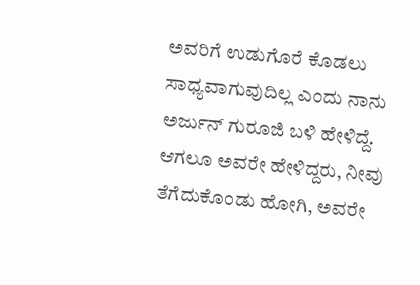ಅವರಿಗೆ ಉಡುಗೊರೆ ಕೊಡಲು ಸಾಧ್ಯವಾಗುವುದಿಲ್ಲ ಎಂದು ನಾನು ಅರ್ಜುನ್ ಗುರೂಜಿ ಬಳಿ ಹೇಳಿದ್ದೆ. ಆಗಲೂ ಅವರೇ ಹೇಳಿದ್ದರು, ನೀವು ತೆಗೆದುಕೊಂಡು ಹೋಗಿ, ಅವರೇ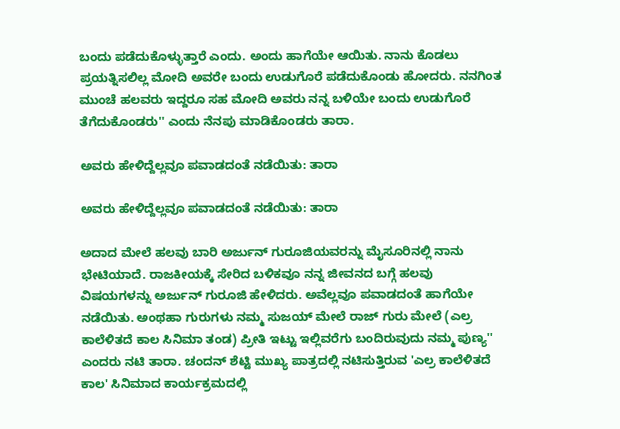ಬಂದು ಪಡೆದುಕೊಳ್ಳುತ್ತಾರೆ ಎಂದು. ಅಂದು ಹಾಗೆಯೇ ಆಯಿತು. ನಾನು ಕೊಡಲು ಪ್ರಯತ್ನಿಸಲಿಲ್ಲ ಮೋದಿ ಅವರೇ ಬಂದು ಉಡುಗೊರೆ ಪಡೆದುಕೊಂಡು ಹೋದರು. ನನಗಿಂತ ಮುಂಚೆ ಹಲವರು ಇದ್ದರೂ ಸಹ ಮೋದಿ ಅವರು ನನ್ನ ಬಳಿಯೇ ಬಂದು ಉಡುಗೊರೆ ತೆಗೆದುಕೊಂಡರು'' ಎಂದು ನೆನಪು ಮಾಡಿಕೊಂಡರು ತಾರಾ.

ಅವರು ಹೇಳಿದ್ದೆಲ್ಲವೂ ಪವಾಡದಂತೆ ನಡೆಯಿತು: ತಾರಾ

ಅವರು ಹೇಳಿದ್ದೆಲ್ಲವೂ ಪವಾಡದಂತೆ ನಡೆಯಿತು: ತಾರಾ

ಅದಾದ ಮೇಲೆ ಹಲವು ಬಾರಿ ಅರ್ಜುನ್ ಗುರೂಜಿಯವರನ್ನು ಮೈಸೂರಿನಲ್ಲಿ ನಾನು ಭೇಟಿಯಾದೆ. ರಾಜಕೀಯಕ್ಕೆ ಸೇರಿದ ಬಳಿಕವೂ ನನ್ನ ಜೀವನದ ಬಗ್ಗೆ ಹಲವು ವಿಷಯಗಳನ್ನು ಅರ್ಜುನ್ ಗುರೂಜಿ ಹೇಳಿದರು. ಅವೆಲ್ಲವೂ ಪವಾಡದಂತೆ ಹಾಗೆಯೇ ನಡೆಯಿತು. ಅಂಥಹಾ ಗುರುಗಳು ನಮ್ಮ ಸುಜಯ್‌ ಮೇಲೆ ರಾಜ್‌ ಗುರು ಮೇಲೆ (ಎಲ್ರ ಕಾಲೆಳಿತದೆ ಕಾಲ ಸಿನಿಮಾ ತಂಡ) ಪ್ರೀತಿ ಇಟ್ಟು ಇಲ್ಲಿವರೆಗು ಬಂದಿರುವುದು ನಮ್ಮ ಪುಣ್ಯ'' ಎಂದರು ನಟಿ ತಾರಾ. ಚಂದನ್ ಶೆಟ್ಟಿ ಮುಖ್ಯ ಪಾತ್ರದಲ್ಲಿ ನಟಿಸುತ್ತಿರುವ 'ಎಲ್ರ ಕಾಲೆಳಿತದೆ ಕಾಲ' ಸಿನಿಮಾದ ಕಾರ್ಯಕ್ರಮದಲ್ಲಿ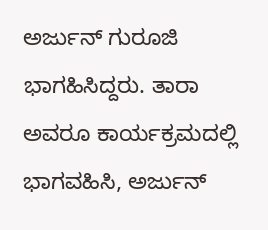ಅರ್ಜುನ್ ಗುರೂಜಿ ಭಾಗಹಿಸಿದ್ದರು. ತಾರಾ ಅವರೂ ಕಾರ್ಯಕ್ರಮದಲ್ಲಿ ಭಾಗವಹಿಸಿ, ಅರ್ಜುನ್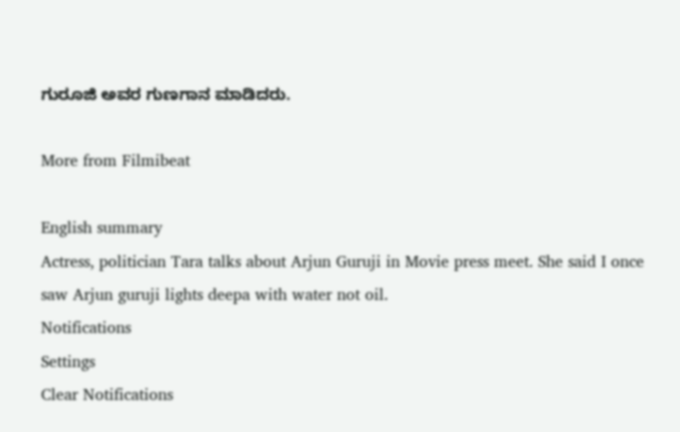ಗುರೂಜಿ ಅವರ ಗುಣಗಾನ ಮಾಡಿದರು.

More from Filmibeat

English summary
Actress, politician Tara talks about Arjun Guruji in Movie press meet. She said I once saw Arjun guruji lights deepa with water not oil.
Notifications
Settings
Clear Notifications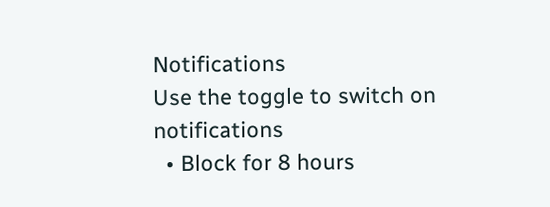Notifications
Use the toggle to switch on notifications
  • Block for 8 hours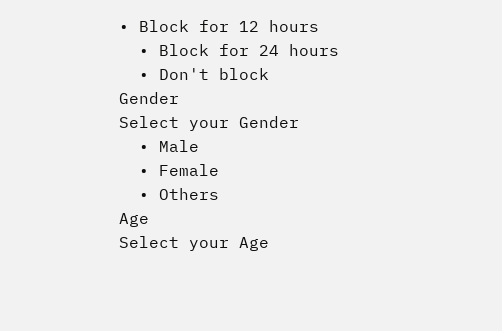• Block for 12 hours
  • Block for 24 hours
  • Don't block
Gender
Select your Gender
  • Male
  • Female
  • Others
Age
Select your Age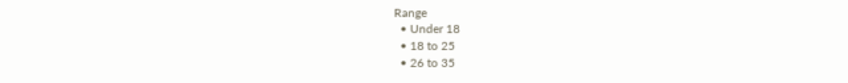Range
  • Under 18
  • 18 to 25
  • 26 to 35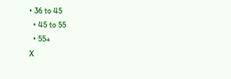• 36 to 45
  • 45 to 55
  • 55+
X